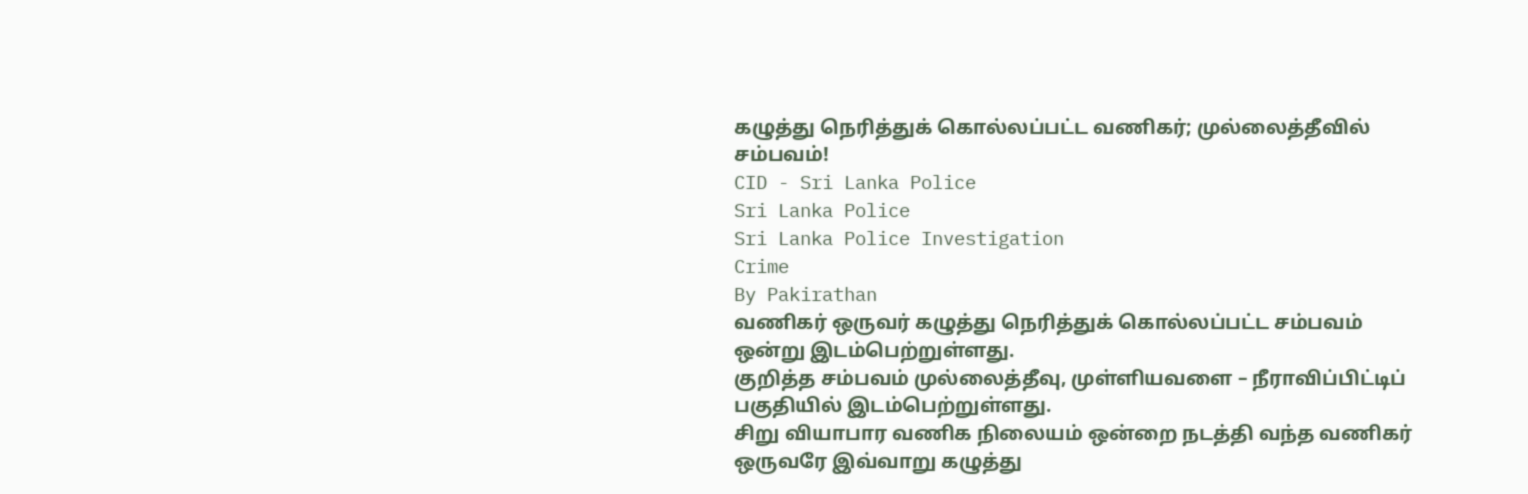கழுத்து நெரித்துக் கொல்லப்பட்ட வணிகர்; முல்லைத்தீவில் சம்பவம்!
CID - Sri Lanka Police
Sri Lanka Police
Sri Lanka Police Investigation
Crime
By Pakirathan
வணிகர் ஒருவர் கழுத்து நெரித்துக் கொல்லப்பட்ட சம்பவம் ஒன்று இடம்பெற்றுள்ளது.
குறித்த சம்பவம் முல்லைத்தீவு, முள்ளியவளை – நீராவிப்பிட்டிப் பகுதியில் இடம்பெற்றுள்ளது.
சிறு வியாபார வணிக நிலையம் ஒன்றை நடத்தி வந்த வணிகர் ஒருவரே இவ்வாறு கழுத்து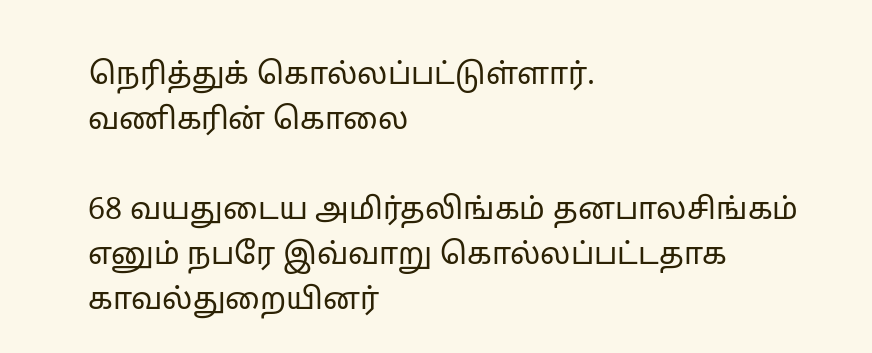நெரித்துக் கொல்லப்பட்டுள்ளார்.
வணிகரின் கொலை

68 வயதுடைய அமிர்தலிங்கம் தனபாலசிங்கம் எனும் நபரே இவ்வாறு கொல்லப்பட்டதாக காவல்துறையினர்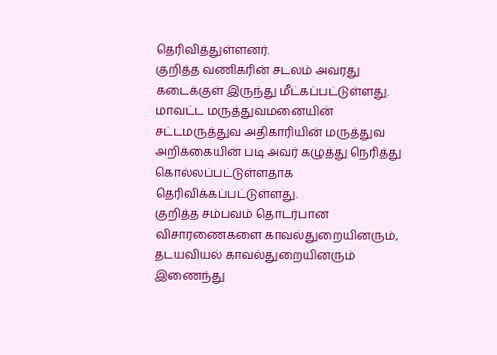தெரிவித்துள்ளனர்.
குறித்த வணிகரின் சடலம் அவரது கடைக்குள் இருந்து மீட்கப்பட்டுள்ளது.
மாவட்ட மருத்துவமனையின் சட்டமருத்துவ அதிகாரியின் மருத்துவ அறிக்கையின் படி அவர் கழுத்து நெரித்து கொல்லப்பட்டுள்ளதாக தெரிவிக்கப்பட்டுள்ளது.
குறித்த சம்பவம் தொடர்பான விசாரணைகளை காவல்துறையினரும், தடயவியல் காவல்துறையினரும் இணைந்து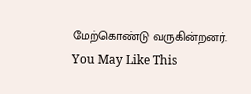மேற்கொண்டு வருகின்றனர்.
You May Like This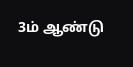3ம் ஆண்டு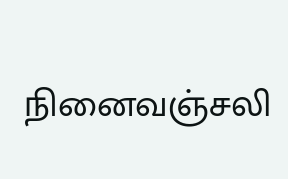நினைவஞ்சலி